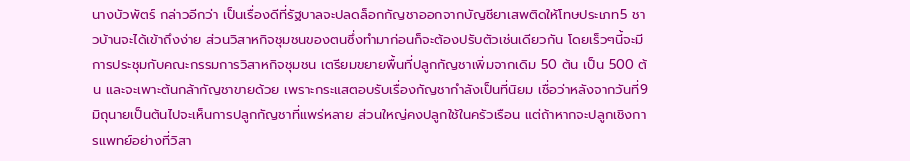นางบัวพัตร์ กล่าวอีกว่า เป็นเรื่องดีที่รัฐบาลจะปลดล็อกกัญชาออกจากบัญชียาเสพติดให้โทษประเภท5 ชาวบ้านจะได้เข้าถึงง่าย ส่วนวิสาหกิจชุมชนของตนซึ่งทำมาก่อนก็จะต้องปรับตัวเช่นเดียวกัน โดยเร็วๆนี้จะมีการประชุมกับคณะกรรมการวิสาหกิจชุมชน เตรียมขยายพื้นที่ปลูกกัญชาเพิ่มจากเดิม 50 ต้น เป็น 500 ต้น และจะเพาะต้นกล้ากัญชาขายด้วย เพราะกระแสตอบรับเรื่องกัญชากำลังเป็นที่นิยม เชื่อว่าหลังจากวันที่9มิถุนายเป็นต้นไปจะเห็นการปลูกกัญชาที่แพร่หลาย ส่วนใหญ่คงปลูกใช้ในครัวเรือน แต่ถ้าหากจะปลูกเชิงการแพทย์อย่างที่วิสา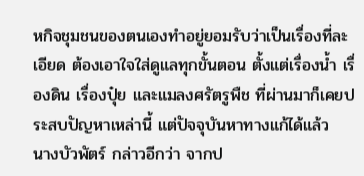หกิจชุมชนของตนเองทำอยู่ยอมรับว่าเป็นเรื่องที่ละเอียด ต้องเอาใจใส่ดูแลทุกขั้นตอน ตั้งแต่เรื่องน้ำ เรื่องดิน เรื่องปุ๋ย และแมลงศรัตรูพืช ที่ผ่านมาก็เคยประสบปัญหาเหล่านี้ แต่ปัจจุบันหาทางแก้ได้แล้ว
นางบัวพัตร์ กล่าวอีกว่า จากป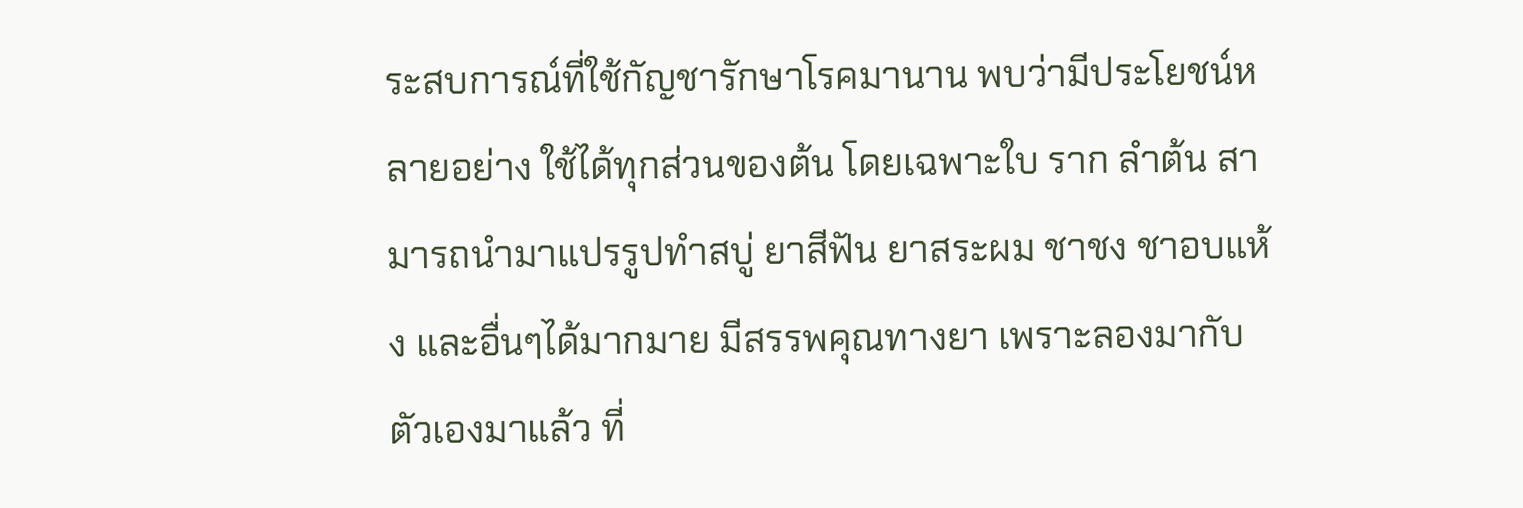ระสบการณ์ที่ใช้กัญชารักษาโรคมานาน พบว่ามีประโยชน์หลายอย่าง ใช้ได้ทุกส่วนของต้น โดยเฉพาะใบ ราก ลำต้น สามารถนำมาแปรรูปทำสบู่ ยาสีฟัน ยาสระผม ชาชง ชาอบแห้ง และอื่นๆได้มากมาย มีสรรพคุณทางยา เพราะลองมากับตัวเองมาแล้ว ที่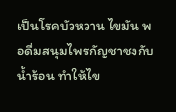เป็นโรคบัวหวาน ไขมัน พอดื่มสนุมไพรกัญชาชงกับน้ำร้อน ทำให้ไข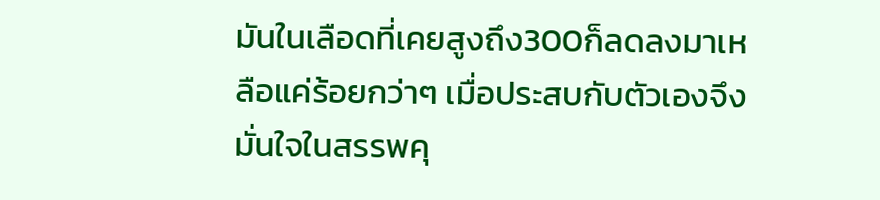มันในเลือดที่เคยสูงถึง300ก็ลดลงมาเหลือแค่ร้อยกว่าๆ เมื่อประสบกับตัวเองจึงมั่นใจในสรรพคุ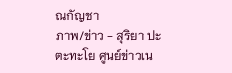ณกัญชา
ภาพ/ข่าว - สุริยา ปะตะทะโย ศูนย์ข่าวเน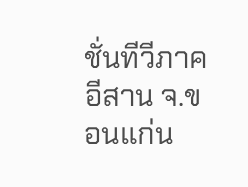ชั่นทีวีภาคอีสาน จ.ขอนแก่น